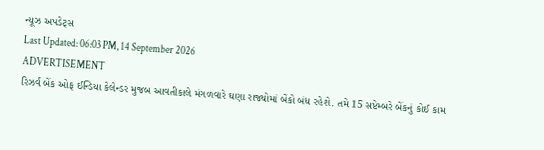ન્યૂઝ અપડેટ્સ
Last Updated: 06:03 PM, 14 September 2026
ADVERTISEMENT
રિઝર્વ બેંક ઓફ ઈન્ડિયા કેલેન્ડર મુજબ આવતીકાલે મંગળવારે ઘણા રાજ્યોમાં બેંકો બંધ રહેશે. તમે 15 સપ્ટેમ્બરે બેંકનું કોઈ કામ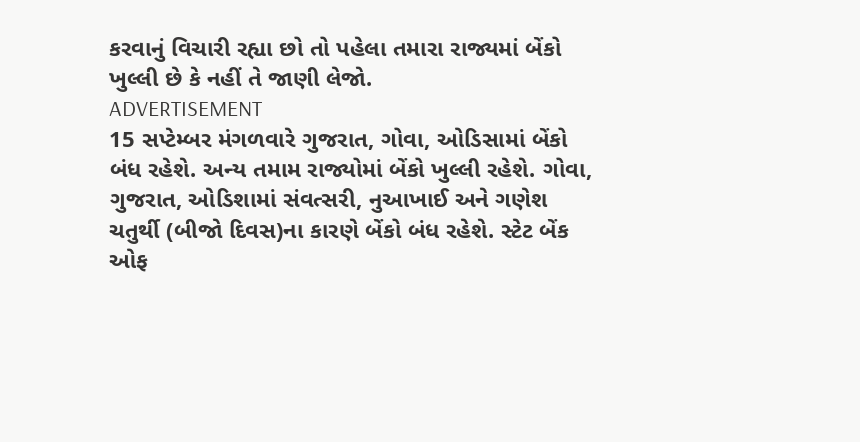કરવાનું વિચારી રહ્યા છો તો પહેલા તમારા રાજ્યમાં બેંકો ખુલ્લી છે કે નહીં તે જાણી લેજો.
ADVERTISEMENT
15 સપ્ટેમ્બર મંગળવારે ગુજરાત, ગોવા, ઓડિસામાં બેંકો બંધ રહેશે. અન્ય તમામ રાજ્યોમાં બેંકો ખુલ્લી રહેશે. ગોવા, ગુજરાત, ઓડિશામાં સંવત્સરી, નુઆખાઈ અને ગણેશ ચતુર્થી (બીજો દિવસ)ના કારણે બેંકો બંધ રહેશે. સ્ટેટ બેંક ઓફ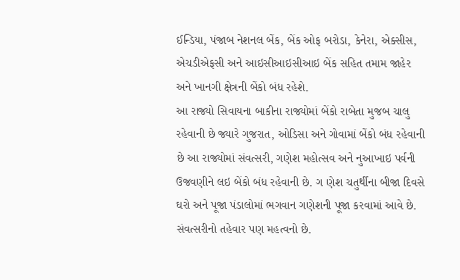ઈન્ડિયા, પંજાબ નેશનલ બેંક, બેંક ઓફ બરોડા, કેનેરા, એક્સીસ, એચડીએફસી અને આઇસીઆઇસીઆઇ બેંક સહિત તમામ જાહેર અને ખાનગી ક્ષેત્રની બેંકો બંધ રહેશે.
આ રાજ્યો સિવાયના બાકીના રાજ્યોમાં બેંકો રાબેતા મુજબ ચાલુ રહેવાની છે જ્યારે ગુજરાત, ઓડિસા અને ગોવામાં બેંકો બંધ રહેવાની છે આ રાજ્યોમાં સંવત્સરી, ગણેશ મહોત્સવ અને નુઆખાઇ પર્વની ઉજવણીને લઇ બેંકો બંધ રહેવાની છે. ગ ણેશ ચતુર્થીના બીજા દિવસે ઘરો અને પૂજા પંડાલોમાં ભગવાન ગણેશની પૂજા કરવામાં આવે છે. સંવત્સરીનો તહેવાર પણ મહત્વનો છે.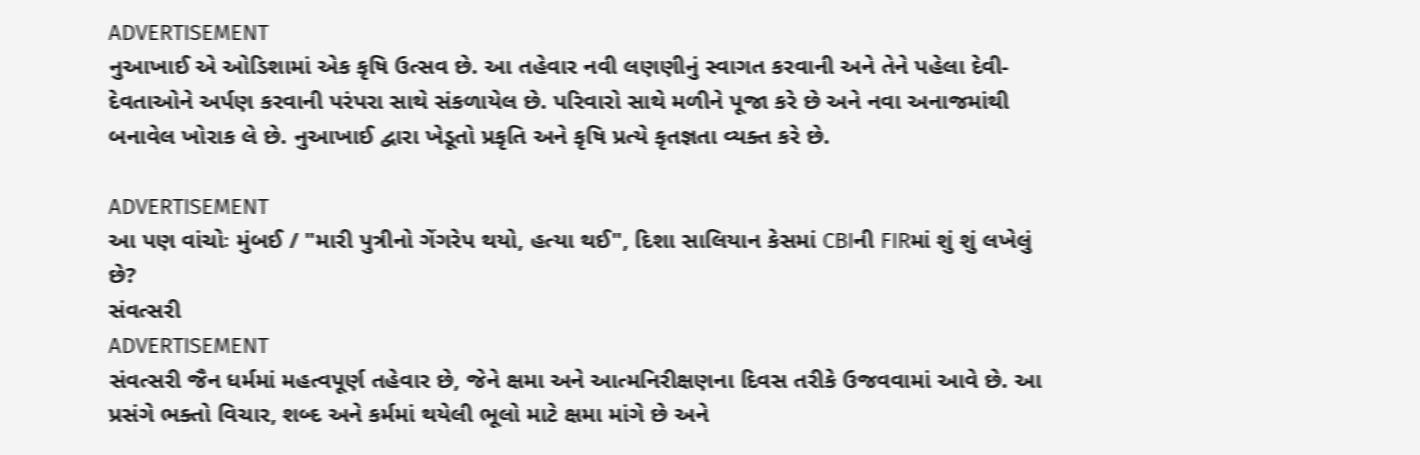ADVERTISEMENT
નુઆખાઈ એ ઓડિશામાં એક કૃષિ ઉત્સવ છે. આ તહેવાર નવી લણણીનું સ્વાગત કરવાની અને તેને પહેલા દેવી-દેવતાઓને અર્પણ કરવાની પરંપરા સાથે સંકળાયેલ છે. પરિવારો સાથે મળીને પૂજા કરે છે અને નવા અનાજમાંથી બનાવેલ ખોરાક લે છે. નુઆખાઈ દ્વારા ખેડૂતો પ્રકૃતિ અને કૃષિ પ્રત્યે કૃતજ્ઞતા વ્યક્ત કરે છે.

ADVERTISEMENT
આ પણ વાંચોઃ મુંબઈ / "મારી પુત્રીનો ગેંગરેપ થયો, હત્યા થઈ", દિશા સાલિયાન કેસમાં CBIની FIRમાં શું શું લખેલું છે?
સંવત્સરી
ADVERTISEMENT
સંવત્સરી જૈન ધર્મમાં મહત્વપૂર્ણ તહેવાર છે, જેને ક્ષમા અને આત્મનિરીક્ષણના દિવસ તરીકે ઉજવવામાં આવે છે. આ પ્રસંગે ભક્તો વિચાર, શબ્દ અને કર્મમાં થયેલી ભૂલો માટે ક્ષમા માંગે છે અને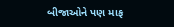બીજાઓને પણ માફ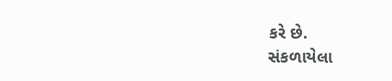કરે છે.
સંકળાયેલા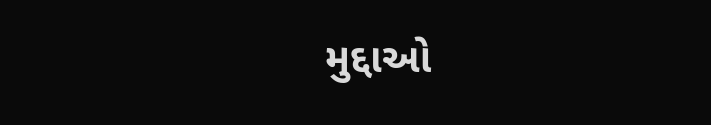મુદ્દાઓ